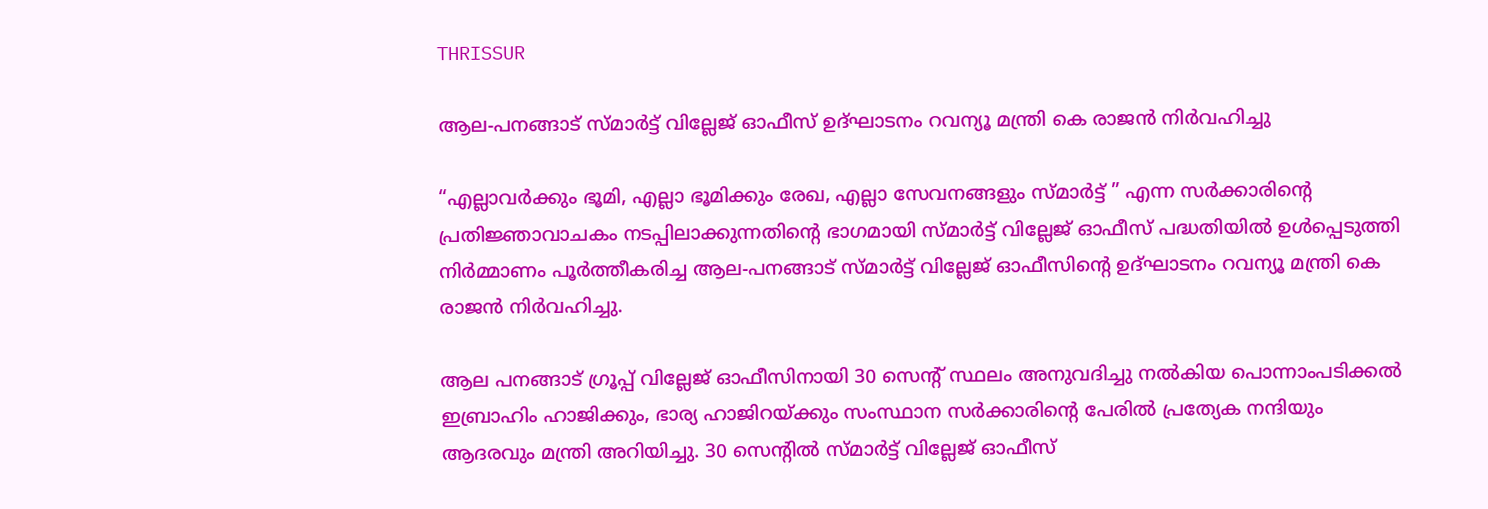THRISSUR

ആല-പനങ്ങാട് സ്മാർട്ട് വില്ലേജ് ഓഫീസ് ഉദ്ഘാടനം റവന്യൂ മന്ത്രി കെ രാജൻ നിർവഹിച്ചു

“എല്ലാവർക്കും ഭൂമി, എല്ലാ ഭൂമിക്കും രേഖ, എല്ലാ സേവനങ്ങളും സ്മാർട്ട് ” എന്ന സർക്കാരിൻ്റെ പ്രതിജ്ഞാവാചകം നടപ്പിലാക്കുന്നതിൻ്റെ ഭാഗമായി സ്മാർട്ട് വില്ലേജ് ഓഫീസ് പദ്ധതിയിൽ ഉൾപ്പെടുത്തി നിർമ്മാണം പൂർത്തീകരിച്ച ആല-പനങ്ങാട് സ്മാർട്ട് വില്ലേജ് ഓഫീസിൻ്റെ ഉദ്ഘാടനം റവന്യൂ മന്ത്രി കെ രാജൻ നിർവഹിച്ചു.

ആല പനങ്ങാട് ഗ്രൂപ്പ് വില്ലേജ് ഓഫീസിനായി 30 സെൻ്റ് സ്ഥലം അനുവദിച്ചു നൽകിയ പൊന്നാംപടിക്കൽ ഇബ്രാഹിം ഹാജിക്കും, ഭാര്യ ഹാജിറയ്ക്കും സംസ്ഥാന സർക്കാരിൻ്റെ പേരിൽ പ്രത്യേക നന്ദിയും ആദരവും മന്ത്രി അറിയിച്ചു. 30 സെന്റിൽ സ്മാർട്ട് വില്ലേജ് ഓഫീസ്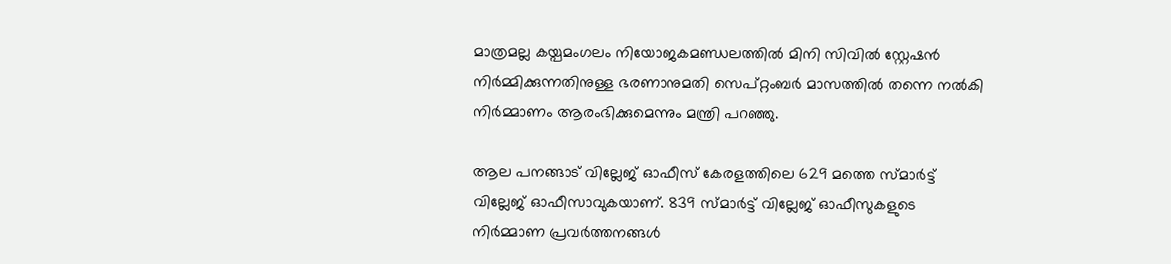മാത്രമല്ല കയ്പമംഗലം നിയോജകമണ്ഡലത്തിൽ മിനി സിവിൽ സ്റ്റേഷൻ നിർമ്മിക്കുന്നതിനുള്ള ഭരണാനുമതി സെപ്റ്റംബർ മാസത്തിൽ തന്നെ നൽകി നിർമ്മാണം ആരംഭിക്കുമെന്നും മന്ത്രി പറഞ്ഞു.

ആല പനങ്ങാട് വില്ലേജ് ഓഫീസ് കേരളത്തിലെ 629 മത്തെ സ്മാർട്ട് വില്ലേജ് ഓഫീസാവുകയാണ്. 839 സ്മാർട്ട് വില്ലേജ് ഓഫീസുകളുടെ നിർമ്മാണ പ്രവർത്തനങ്ങൾ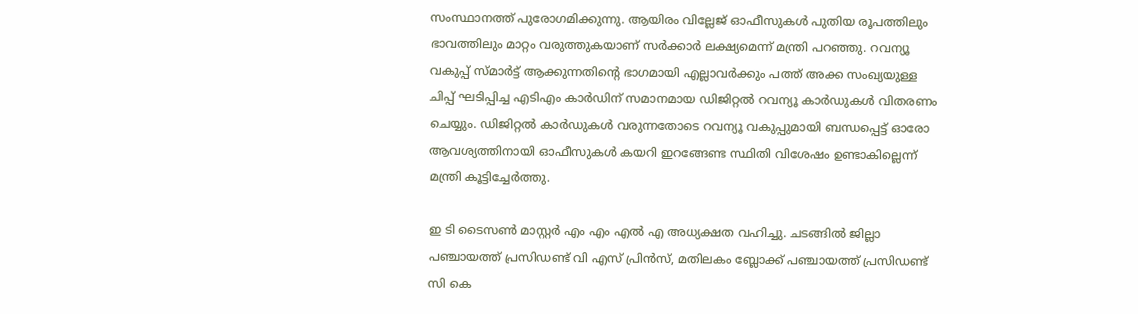സംസ്ഥാനത്ത് പുരോഗമിക്കുന്നു. ആയിരം വില്ലേജ് ഓഫീസുകൾ പുതിയ രൂപത്തിലും ഭാവത്തിലും മാറ്റം വരുത്തുകയാണ് സർക്കാർ ലക്ഷ്യമെന്ന് മന്ത്രി പറഞ്ഞു. റവന്യൂ വകുപ്പ് സ്മാർട്ട് ആക്കുന്നതിൻ്റെ ഭാഗമായി എല്ലാവർക്കും പത്ത് അക്ക സംഖ്യയുള്ള ചിപ്പ് ഘടിപ്പിച്ച എടിഎം കാർഡിന് സമാനമായ ഡിജിറ്റൽ റവന്യൂ കാർഡുകൾ വിതരണം ചെയ്യും. ഡിജിറ്റൽ കാർഡുകൾ വരുന്നതോടെ റവന്യൂ വകുപ്പുമായി ബന്ധപ്പെട്ട് ഓരോ ആവശ്യത്തിനായി ഓഫീസുകൾ കയറി ഇറങ്ങേണ്ട സ്ഥിതി വിശേഷം ഉണ്ടാകില്ലെന്ന് മന്ത്രി കൂട്ടിച്ചേർത്തു.

ഇ ടി ടൈസൺ മാസ്റ്റർ എം എം എൽ എ അധ്യക്ഷത വഹിച്ചു. ചടങ്ങിൽ ജില്ലാ പഞ്ചായത്ത് പ്രസിഡണ്ട് വി എസ് പ്രിൻസ്, മതിലകം ബ്ലോക്ക് പഞ്ചായത്ത് പ്രസിഡണ്ട് സി കെ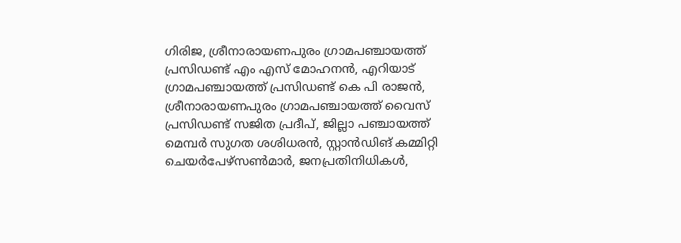ഗിരിജ, ശ്രീനാരായണപുരം ഗ്രാമപഞ്ചായത്ത് പ്രസിഡണ്ട് എം എസ് മോഹനൻ, എറിയാട് ഗ്രാമപഞ്ചായത്ത് പ്രസിഡണ്ട് കെ പി രാജൻ, ശ്രീനാരായണപുരം ഗ്രാമപഞ്ചായത്ത് വൈസ് പ്രസിഡണ്ട് സജിത പ്രദീപ്, ജില്ലാ പഞ്ചായത്ത് മെമ്പർ സുഗത ശശിധരൻ, സ്റ്റാൻഡിങ് കമ്മിറ്റി ചെയർപേഴ്സൺമാർ, ജനപ്രതിനിധികൾ,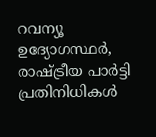റവന്യൂ ഉദ്യോഗസ്ഥർ, രാഷ്ട്രീയ പാർട്ടി പ്രതിനിധികൾ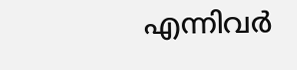എന്നിവർ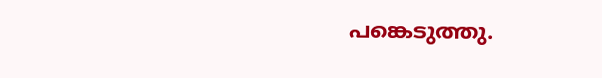പങ്കെടുത്തു.